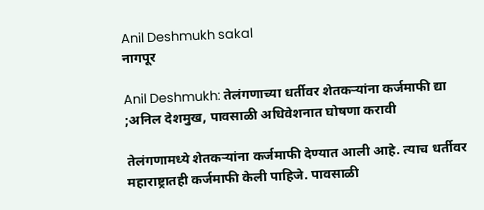Anil Deshmukh sakal
नागपूर

Anil Deshmukh: तेलंगणाच्या धर्तीवर शेतकऱ्यांना कर्जमाफी द्या ;अनिल देशमुख, पावसाळी अधिवेशनात घोषणा करावी

तेलंगणामध्ये शेतकऱ्यांना कर्जमाफी देण्यात आली आहे. त्याच धर्तीवर महाराष्ट्रातही कर्जमाफी केली पाहिजे. पावसाळी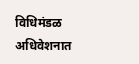विधिमंडळ अधिवेशनात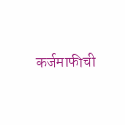कर्जमाफीची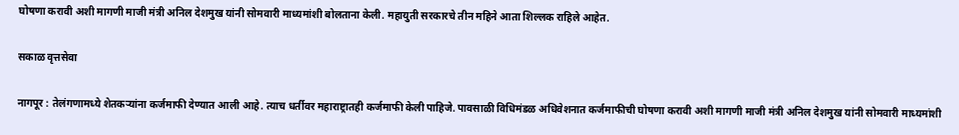घोषणा करावी अशी मागणी माजी मंत्री अनिल देशमुख यांनी सोमवारी माध्यमांशी बोलताना केली. महायुती सरकारचे तीन महिने आता शिल्लक राहिले आहेत.

सकाळ वृत्तसेवा

नागपूर : तेलंगणामध्ये शेतकऱ्यांना कर्जमाफी देण्यात आली आहे. त्याच धर्तीवर महाराष्ट्रातही कर्जमाफी केली पाहिजे. पावसाळी विधिमंडळ अधिवेशनात कर्जमाफीची घोषणा करावी अशी मागणी माजी मंत्री अनिल देशमुख यांनी सोमवारी माध्यमांशी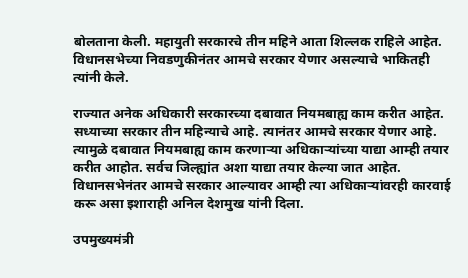बोलताना केली. महायुती सरकारचे तीन महिने आता शिल्लक राहिले आहेत. विधानसभेच्या निवडणुकीनंतर आमचे सरकार येणार असल्याचे भाकितही त्यांनी केले.

राज्यात अनेक अधिकारी सरकारच्या दबावात नियमबाह्य काम करीत आहेत. सध्याच्या सरकार तीन महिन्याचे आहे. त्यानंतर आमचे सरकार येणार आहे. त्यामुळे दबावात नियमबाह्य काम करणाऱ्या अधिकाऱ्यांच्या याद्या आम्ही तयार करीत आहोत. सर्वच जिल्ह्यांत अशा याद्या तयार केल्या जात आहेत. विधानसभेनंतर आमचे सरकार आल्यावर आम्ही त्या अधिकाऱ्यांवरही कारवाई करू असा इशाराही अनिल देशमुख यांनी दिला.

उपमुख्यमंत्री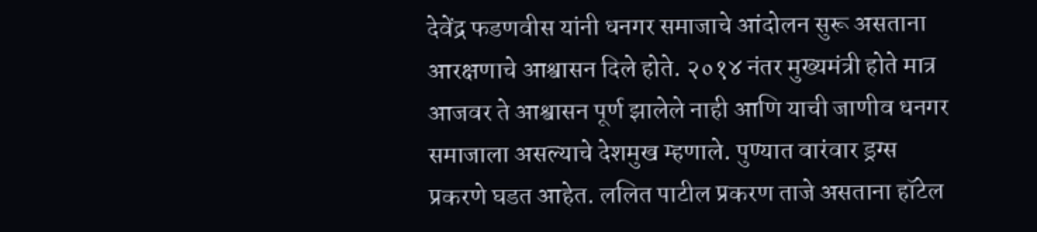देवेंद्र फडणवीस यांनी धनगर समाजाचे आंदोलन सुरू असताना आरक्षणाचे आश्वासन दिले होते. २०१४ नंतर मुख्यमंत्री होते मात्र आजवर ते आश्वासन पूर्ण झालेले नाही आणि याची जाणीव धनगर समाजाला असल्याचे देशमुख म्हणाले. पुण्यात वारंवार ड्रग्स प्रकरणे घडत आहेत. ललित पाटील प्रकरण ताजे असताना हॉटेल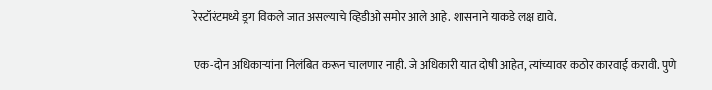रेस्टॉरंटमध्ये ड्रग विकले जात असल्याचे व्हिडीओ समोर आले आहे. शासनाने याकडे लक्ष द्यावे.

एक-दोन अधिकाऱ्यांना निलंबित करून चालणार नाही. जे अधिकारी यात दोषी आहेत, त्यांच्यावर कठोर कारवाई करावी. पुणे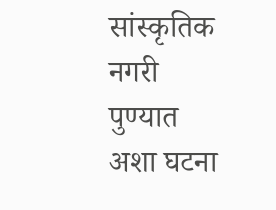सांस्कृतिक नगरी पुण्यात अशा घटना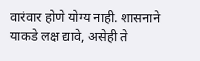वारंवार होणे योग्य नाही. शासनाने याकडे लक्ष द्यावे, असेही ते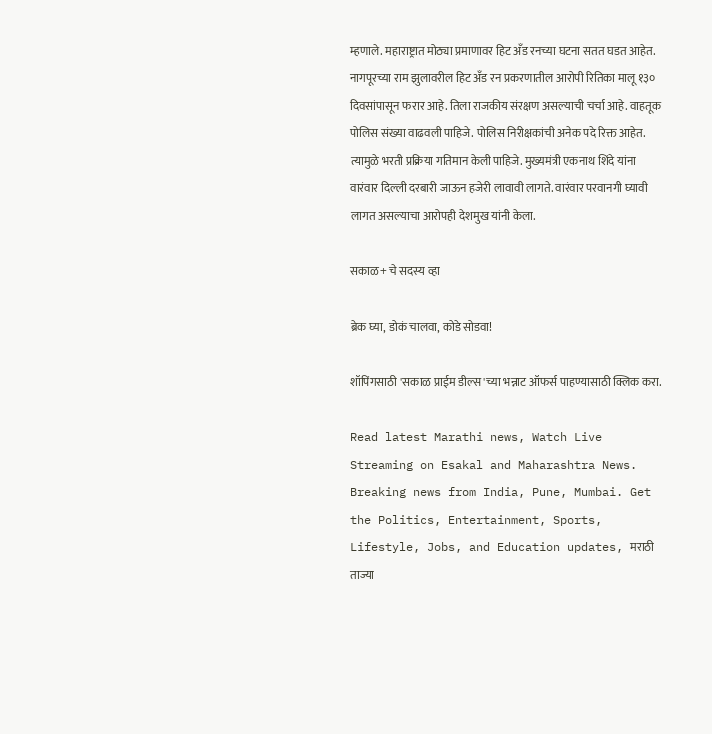म्हणाले. महाराष्ट्रात मोठ्या प्रमाणावर हिट अँड रनच्या घटना सतत घडत आहेत. नागपूरच्या राम झुलावरील हिट अँड रन प्रकरणातील आरोपी रितिका मालू १३० दिवसांपासून फरार आहे. तिला राजकीय संरक्षण असल्याची चर्चा आहे. वाहतूक पोलिस संख्या वाढवली पाहिजे. पोलिस निरीक्षकांची अनेक पदे रिक्त आहेत. त्यामुळे भरती प्रक्रिया गतिमान केली पाहिजे. मुख्यमंत्री एकनाथ शिंदे यांना वारंवार दिल्ली दरबारी जाऊन हजेरी लावावी लागते. वारंवार परवानगी घ्यावी लागत असल्याचा आरोपही देशमुख यांनी केला.

सकाळ+ चे सदस्य व्हा

ब्रेक घ्या, डोकं चालवा, कोडे सोडवा!

शॉपिंगसाठी 'सकाळ प्राईम डील्स'च्या भन्नाट ऑफर्स पाहण्यासाठी क्लिक करा.

Read latest Marathi news, Watch Live Streaming on Esakal and Maharashtra News. Breaking news from India, Pune, Mumbai. Get the Politics, Entertainment, Sports, Lifestyle, Jobs, and Education updates, मराठी ताज्या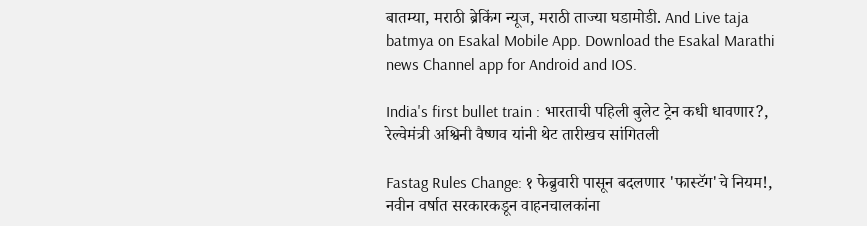बातम्या, मराठी ब्रेकिंग न्यूज, मराठी ताज्या घडामोडी. And Live taja batmya on Esakal Mobile App. Download the Esakal Marathi news Channel app for Android and IOS.

India's first bullet train : भारताची पहिली बुलेट ट्रेन कधी धावणार?, रेल्वेमंत्री अश्विनी वैष्णव यांनी थेट तारीखच सांगितली

Fastag Rules Change: १ फेब्रुवारी पासून बदलणार 'फास्टॅग'चे नियम!, नवीन वर्षात सरकारकडून वाहनचालकांना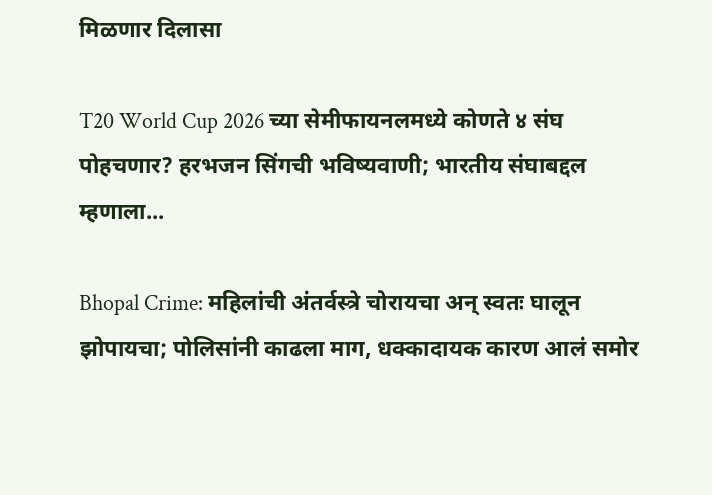मिळणार दिलासा

T20 World Cup 2026 च्या सेमीफायनलमध्ये कोणते ४ संघ पोहचणार? हरभजन सिंगची भविष्यवाणी; भारतीय संघाबद्दल म्हणाला...

Bhopal Crime: महिलांची अंतर्वस्त्रे चोरायचा अन् स्वतः घालून झोपायचा; पोलिसांनी काढला माग, धक्कादायक कारण आलं समोर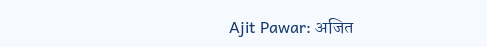Ajit Pawar: अजित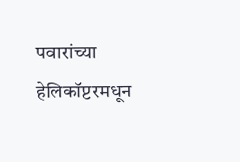पवारांच्या हेलिकॉप्टरमधून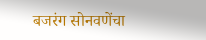बजरंग सोनवणेंचा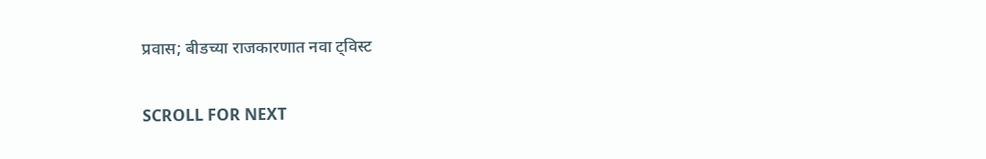प्रवास; बीडच्या राजकारणात नवा ट्विस्ट

SCROLL FOR NEXT